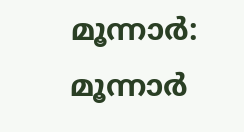മൂന്നാർ: മൂന്നാർ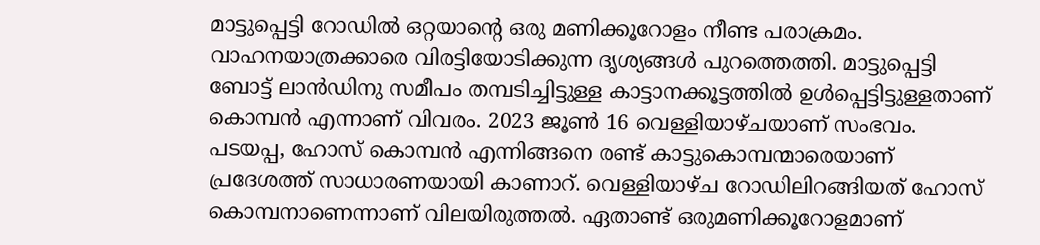മാട്ടുപ്പെട്ടി റോഡിൽ ഒറ്റയാന്റെ ഒരു മണിക്കൂറോളം നീണ്ട പരാക്രമം. വാഹനയാത്രക്കാരെ വിരട്ടിയോടിക്കുന്ന ദൃശ്യങ്ങൾ പുറത്തെത്തി. മാട്ടുപ്പെട്ടി ബോട്ട് ലാൻഡിനു സമീപം തമ്പടിച്ചിട്ടുള്ള കാട്ടാനക്കൂട്ടത്തിൽ ഉൾപ്പെട്ടിട്ടുള്ളതാണ് കൊമ്പൻ എന്നാണ് വിവരം. 2023 ജൂൺ 16 വെള്ളിയാഴ്ചയാണ് സംഭവം.
പടയപ്പ, ഹോസ് കൊമ്പൻ എന്നിങ്ങനെ രണ്ട് കാട്ടുകൊമ്പന്മാരെയാണ് പ്രദേശത്ത് സാധാരണയായി കാണാറ്. വെള്ളിയാഴ്ച റോഡിലിറങ്ങിയത് ഹോസ് കൊമ്പനാണെന്നാണ് വിലയിരുത്തൽ. ഏതാണ്ട് ഒരുമണിക്കൂറോളമാണ്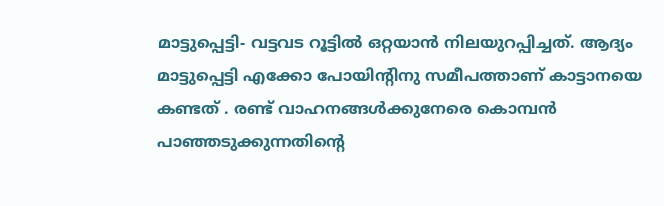മാട്ടുപ്പെട്ടി- വട്ടവട റൂട്ടിൽ ഒറ്റയാൻ നിലയുറപ്പിച്ചത്. ആദ്യം മാട്ടുപ്പെട്ടി എക്കോ പോയിന്റിനു സമീപത്താണ് കാട്ടാനയെ കണ്ടത് . രണ്ട് വാഹനങ്ങൾക്കുനേരെ കൊമ്പൻ പാഞ്ഞടുക്കുന്നതിന്റെ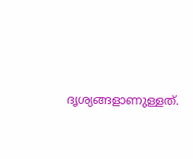ദൃശ്യങ്ങളാണുള്ളത്.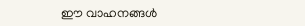ഈ വാഹനങ്ങൾ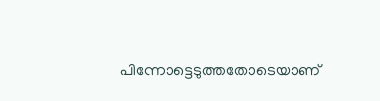പിന്നോട്ടെടുത്തതോടെയാണ്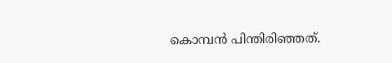കൊമ്പൻ പിന്തിരിഞ്ഞത്.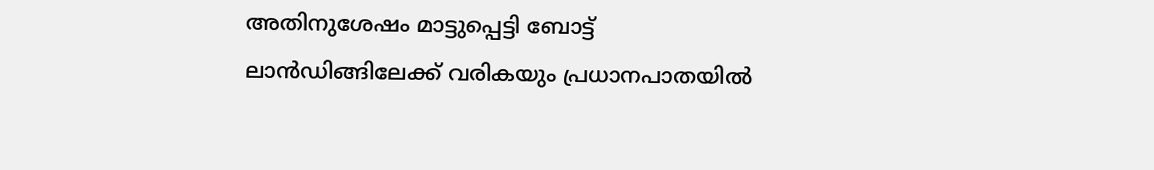അതിനുശേഷം മാട്ടുപ്പെട്ടി ബോട്ട് ലാൻഡിങ്ങിലേക്ക് വരികയും പ്രധാനപാതയിൽ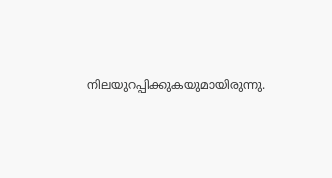നിലയുറപ്പിക്കുകയുമായിരുന്നു.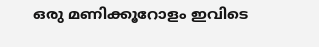ഒരു മണിക്കൂറോളം ഇവിടെ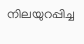നിലയുറപ്പിച്ച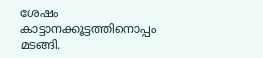ശേഷം കാട്ടാനക്കൂട്ടത്തിനൊപ്പം മടങ്ങി.